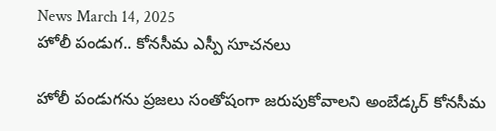News March 14, 2025
హోలీ పండుగ.. కోనసీమ ఎస్పీ సూచనలు

హోలీ పండుగను ప్రజలు సంతోషంగా జరుపుకోవాలని అంబేడ్కర్ కోనసీమ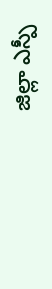జిల్లా ఎస్పీ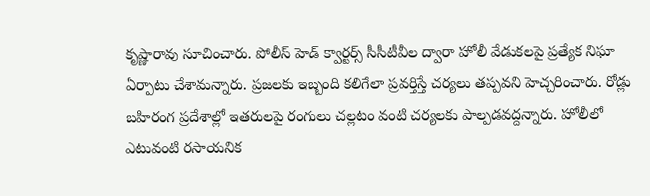కృష్ణారావు సూచించారు. పోలీస్ హెడ్ క్వార్టర్స్ సీసీటీవీల ద్వారా హోలీ వేడుకలపై ప్రత్యేక నిఘా ఏర్పాటు చేశామన్నారు. ప్రజలకు ఇబ్బంది కలిగేలా ప్రవర్తిస్తే చర్యలు తప్పవని హెచ్చరించారు. రోడ్లు బహిరంగ ప్రదేశాల్లో ఇతరులపై రంగులు చల్లటం వంటి చర్యలకు పాల్పడవద్దన్నారు. హోలీలో ఎటువంటి రసాయనిక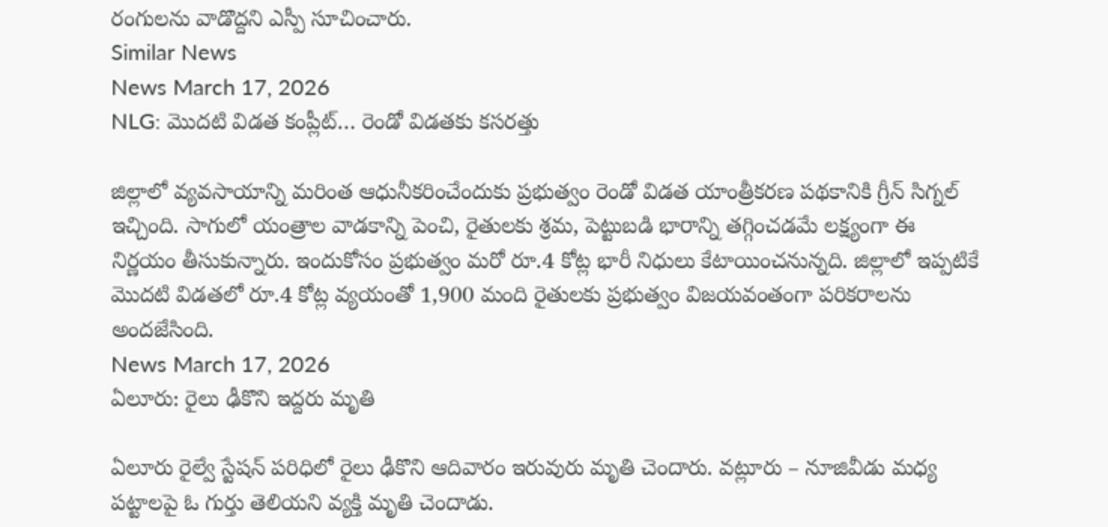రంగులను వాడొద్దని ఎస్పీ సూచించారు.
Similar News
News March 17, 2026
NLG: మొదటి విడత కంప్లీట్… రెండో విడతకు కసరత్తు

జిల్లాలో వ్యవసాయాన్ని మరింత ఆధునీకరించేందుకు ప్రభుత్వం రెండో విడత యాంత్రీకరణ పథకానికి గ్రీన్ సిగ్నల్ ఇచ్చింది. సాగులో యంత్రాల వాడకాన్ని పెంచి, రైతులకు శ్రమ, పెట్టుబడి భారాన్ని తగ్గించడమే లక్ష్యంగా ఈ నిర్ణయం తీసుకున్నారు. ఇందుకోసం ప్రభుత్వం మరో రూ.4 కోట్ల భారీ నిధులు కేటాయించనున్నది. జిల్లాలో ఇప్పటికే మొదటి విడతలో రూ.4 కోట్ల వ్యయంతో 1,900 మంది రైతులకు ప్రభుత్వం విజయవంతంగా పరికరాలను అందజేసింది.
News March 17, 2026
ఏలూరు: రైలు ఢీకొని ఇద్దరు మృతి

ఏలూరు రైల్వే స్టేషన్ పరిధిలో రైలు ఢీకొని ఆదివారం ఇరువురు మృతి చెందారు. వట్లూరు – నూజివీడు మధ్య పట్టాలపై ఓ గుర్తు తెలియని వ్యక్తి మృతి చెందాడు.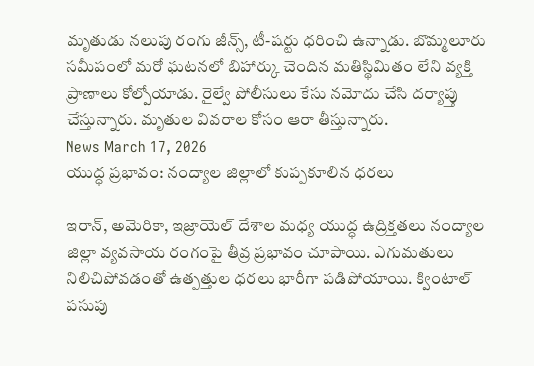మృతుడు నలుపు రంగు జీన్స్, టీ-షర్టు ధరించి ఉన్నాడు. బొమ్మలూరు సమీపంలో మరో ఘటనలో బిహార్కు చెందిన మతిస్థిమితం లేని వ్యక్తి ప్రాణాలు కోల్పోయాడు. రైల్వే పోలీసులు కేసు నమోదు చేసి దర్యాప్తు చేస్తున్నారు. మృతుల వివరాల కోసం ఆరా తీస్తున్నారు.
News March 17, 2026
యుద్ధ ప్రభావం: నంద్యాల జిల్లాలో కుప్పకూలిన ధరలు

ఇరాన్, అమెరికా, ఇజ్రాయెల్ దేశాల మధ్య యుద్ధ ఉద్రిక్తతలు నంద్యాల జిల్లా వ్యవసాయ రంగంపై తీవ్ర ప్రభావం చూపాయి. ఎగుమతులు నిలిచిపోవడంతో ఉత్పత్తుల ధరలు భారీగా పడిపోయాయి. క్వింటాల్ పసుపు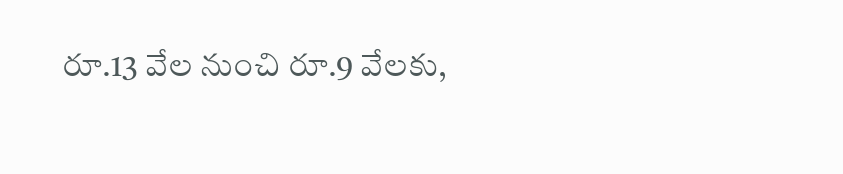రూ.13 వేల నుంచి రూ.9 వేలకు,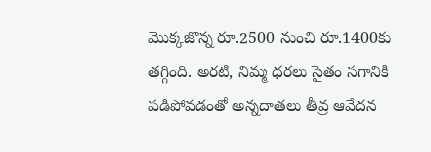మొక్కజొన్న రూ.2500 నుంచి రూ.1400కు తగ్గింది. అరటి, నిమ్మ ధరలు సైతం సగానికి పడిపోవడంతో అన్నదాతలు తీవ్ర ఆవేదన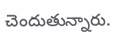చెందుతున్నారు.